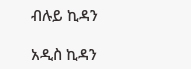ብሉይ ኪዳን

አዲስ ኪዳን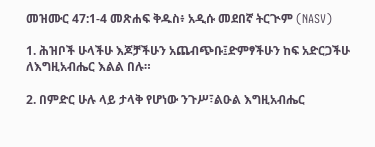መዝሙር 47:1-4 መጽሐፍ ቅዱስ፥ አዲሱ መደበኛ ትርጒም (NASV)

1. ሕዝቦች ሁላችሁ እጆቻችሁን አጨብጭቡ፤ድምፃችሁን ከፍ አድርጋችሁ ለእግዚአብሔር እልል በሉ።

2. በምድር ሁሉ ላይ ታላቅ የሆነው ንጉሥ፣ልዑል እግዚአብሔር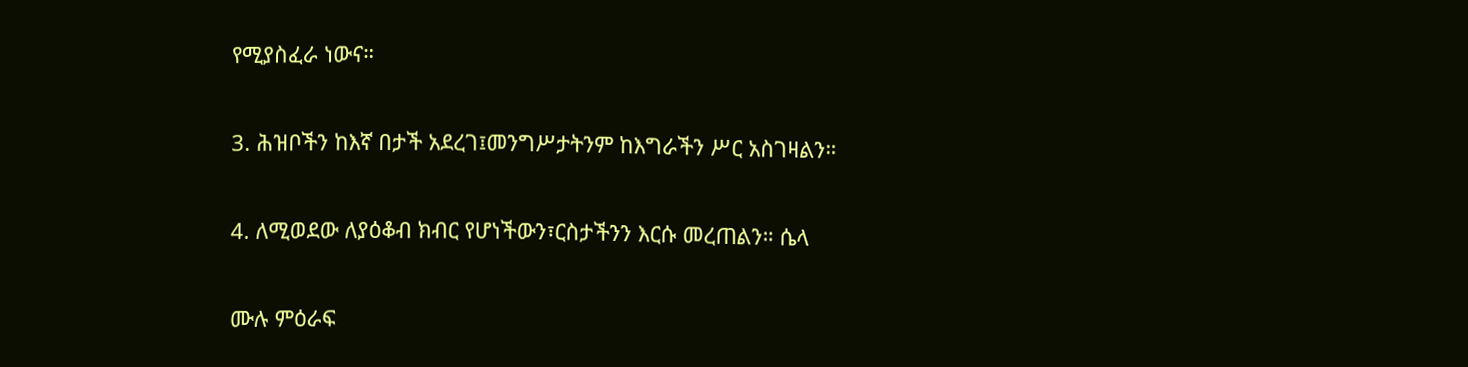የሚያስፈራ ነውና።

3. ሕዝቦችን ከእኛ በታች አደረገ፤መንግሥታትንም ከእግራችን ሥር አስገዛልን።

4. ለሚወደው ለያዕቆብ ክብር የሆነችውን፣ርስታችንን እርሱ መረጠልን። ሴላ

ሙሉ ምዕራፍ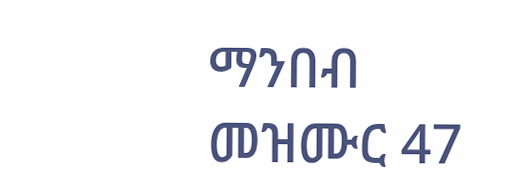ማንበብ መዝሙር 47